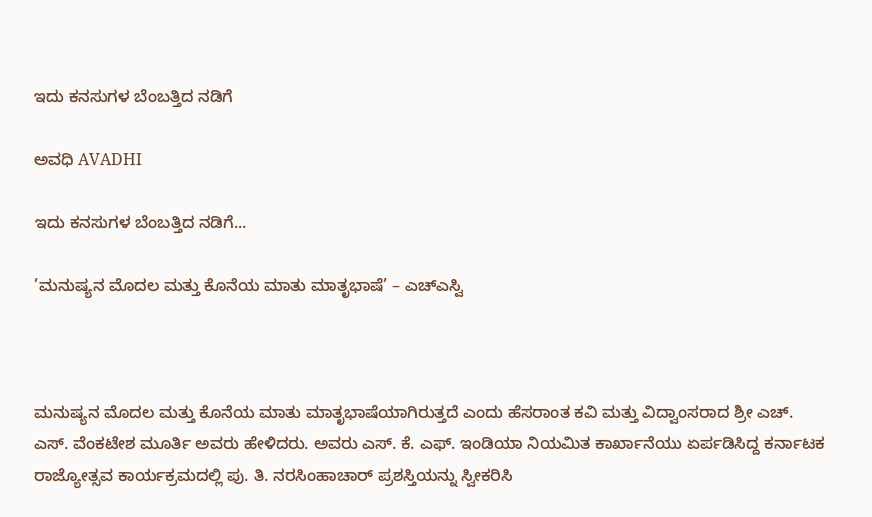ಇದು ಕನಸುಗಳ ಬೆಂಬತ್ತಿದ ನಡಿಗೆ‍

ಅವಧಿ AVADHI

ಇದು ಕನಸುಗಳ ಬೆಂಬತ್ತಿದ ನಡಿಗೆ...

’ಮನುಷ್ಯನ ಮೊದಲ ಮತ್ತು ಕೊನೆಯ ಮಾತು ಮಾತೃಭಾಷೆ’ – ಎಚ್ಎಸ್ವಿ



ಮನುಷ್ಯನ ಮೊದಲ ಮತ್ತು ಕೊನೆಯ ಮಾತು ಮಾತೃಭಾಷೆಯಾಗಿರುತ್ತದೆ ಎಂದು ಹೆಸರಾಂತ ಕವಿ ಮತ್ತು ವಿದ್ವಾಂಸರಾದ ಶ್ರೀ ಎಚ್. ಎಸ್. ವೆಂಕಟೇಶ ಮೂರ್ತಿ ಅವರು ಹೇಳಿದರು. ಅವರು ಎಸ್. ಕೆ. ಎಫ್. ಇಂಡಿಯಾ ನಿಯಮಿತ ಕಾರ್ಖಾನೆಯು ಏರ್ಪಡಿಸಿದ್ದ ಕರ್ನಾಟಕ ರಾಜ್ಯೋತ್ಸವ ಕಾರ್ಯಕ್ರಮದಲ್ಲಿ ಪು. ತಿ. ನರಸಿಂಹಾಚಾರ್ ಪ್ರಶಸ್ತಿಯನ್ನು ಸ್ವೀಕರಿಸಿ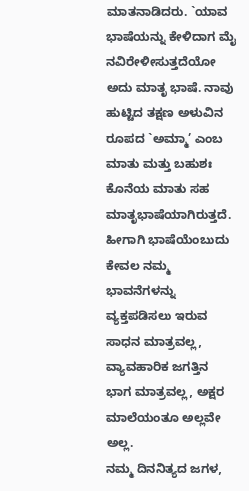ಮಾತನಾಡಿದರು. `ಯಾವ ಭಾಷೆಯನ್ನು ಕೇಳಿದಾಗ ಮೈ ನವಿರೇಳೀಸುತ್ತದೆಯೋ ಅದು ಮಾತೃ ಭಾಷೆ. ನಾವು ಹುಟ್ಟಿದ ತಕ್ಷಣ ಅಳುವಿನ ರೂಪದ `ಅಮ್ಮಾ’ ಎಂಬ ಮಾತು ಮತ್ತು ಬಹುಶಃ ಕೊನೆಯ ಮಾತು ಸಹ ಮಾತೃಭಾಷೆಯಾಗಿರುತ್ತದೆ. ಹೀಗಾಗಿ ಭಾಷೆಯೆಂಬುದು ಕೇವಲ ನಮ್ಮ ಭಾವನೆಗಳನ್ನು ವ್ಯಕ್ತಪಡಿಸಲು ಇರುವ ಸಾಧನ ಮಾತ್ರವಲ್ಲ, ವ್ಯಾವಹಾರಿಕ ಜಗತ್ತಿನ ಭಾಗ ಮಾತ್ರವಲ್ಲ, ಅಕ್ಷರ ಮಾಲೆಯಂತೂ ಅಲ್ಲವೇ ಅಲ್ಲ.
ನಮ್ಮ ದಿನನಿತ್ಯದ ಜಗಳ,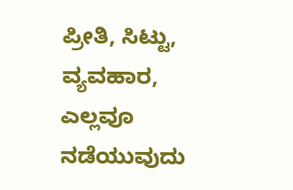ಪ್ರೀತಿ, ಸಿಟ್ಟು, ವ್ಯವಹಾರ, ಎಲ್ಲವೂ ನಡೆಯುವುದು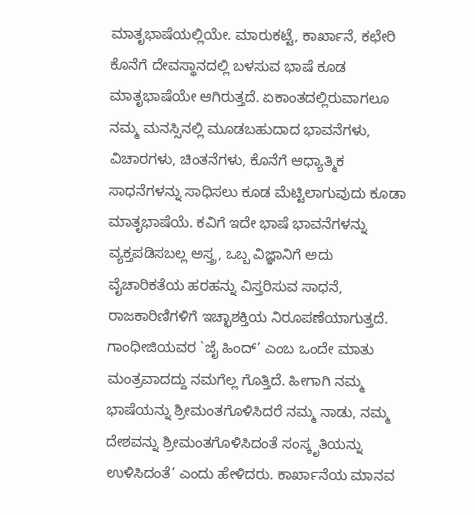ಮಾತೃಭಾಷೆಯಲ್ಲಿಯೇ. ಮಾರುಕಟ್ಟೆ, ಕಾರ್ಖಾನೆ, ಕಛೇರಿ ಕೊನೆಗೆ ದೇವಸ್ಥಾನದಲ್ಲಿ ಬಳಸುವ ಭಾಷೆ ಕೂಡ ಮಾತೃಭಾಷೆಯೇ ಆಗಿರುತ್ತದೆ. ಏಕಾಂತದಲ್ಲಿರುವಾಗಲೂ ನಮ್ಮ ಮನಸ್ಸಿನಲ್ಲಿ ಮೂಡಬಹುದಾದ ಭಾವನೆಗಳು, ವಿಚಾರಗಳು, ಚಿಂತನೆಗಳು, ಕೊನೆಗೆ ಆಧ್ಯಾತ್ಮಿಕ ಸಾಧನೆಗಳನ್ನು ಸಾಧಿಸಲು ಕೂಡ ಮೆಟ್ಟಿಲಾಗುವುದು ಕೂಡಾ ಮಾತೃಭಾಷೆಯೆ. ಕವಿಗೆ ಇದೇ ಭಾಷೆ ಭಾವನೆಗಳನ್ನು ವ್ಯಕ್ತಪಡಿಸಬಲ್ಲ ಅಸ್ತ್ರ, ಒಬ್ಬ ವಿಜ್ಞಾನಿಗೆ ಅದು ವೈಚಾರಿಕತೆಯ ಹರಹನ್ನು ವಿಸ್ತರಿಸುವ ಸಾಧನೆ, ರಾಜಕಾರಿಣಿಗಳಿಗೆ ಇಚ್ಛಾಶಕ್ತಿಯ ನಿರೂಪಣೆಯಾಗುತ್ತದೆ. ಗಾಂಧೀಜಿಯವರ `ಜೈ ಹಿಂದ್’ ಎಂಬ ಒಂದೇ ಮಾತು ಮಂತ್ರವಾದದ್ದು ನಮಗೆಲ್ಲ ಗೊತ್ತಿದೆ. ಹೀಗಾಗಿ ನಮ್ಮ ಭಾಷೆಯನ್ನು ಶ್ರೀಮಂತಗೊಳಿಸಿದರೆ ನಮ್ಮ ನಾಡು, ನಮ್ಮ ದೇಶವನ್ನು ಶ್ರೀಮಂತಗೊಳಿಸಿದಂತೆ ಸಂಸ್ಕೃತಿಯನ್ನು ಉಳಿಸಿದಂತೆ’ ಎಂದು ಹೇಳಿದರು. ಕಾರ್ಖಾನೆಯ ಮಾನವ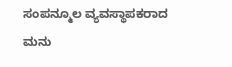ಸಂಪನ್ಮೂಲ ವ್ಯವಸ್ಥಾಪಕರಾದ ಮನು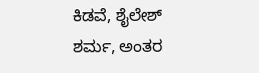ಕಿಡವೆ, ಶೈಲೇಶ್ ಶರ್ಮ, ಅಂತರ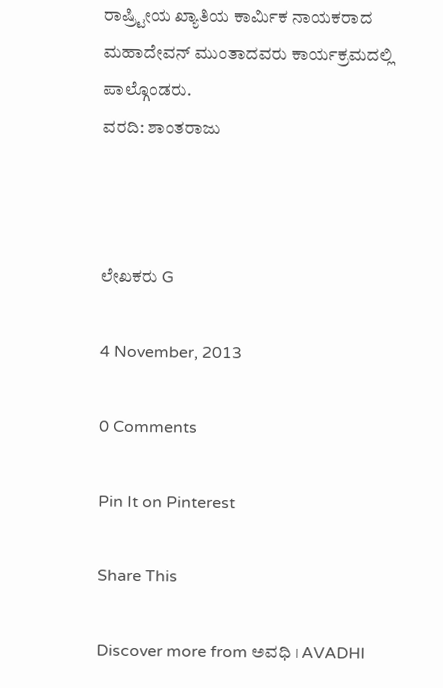ರಾಷ್ರ್ಟೀಯ ಖ್ಯಾತಿಯ ಕಾರ್ಮಿಕ ನಾಯಕರಾದ ಮಹಾದೇವನ್ ಮುಂತಾದವರು ಕಾರ್ಯಕ್ರಮದಲ್ಲಿ ಪಾಲ್ಗೊಂಡರು.
ವರದಿ: ಶಾಂತರಾಜು



ಲೇಖಕರು G

4 November, 2013

0 Comments

Pin It on Pinterest

Share This

Discover more from ಅವಧಿ । AVADHI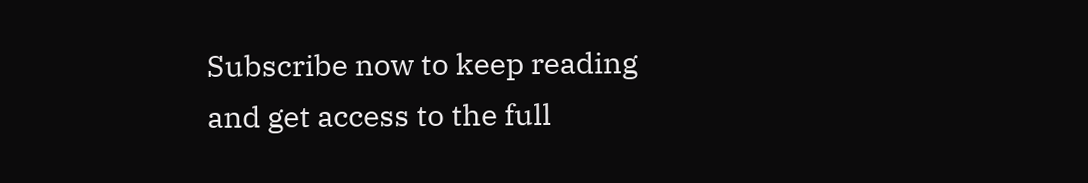Subscribe now to keep reading and get access to the full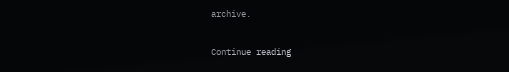archive.

Continue reading